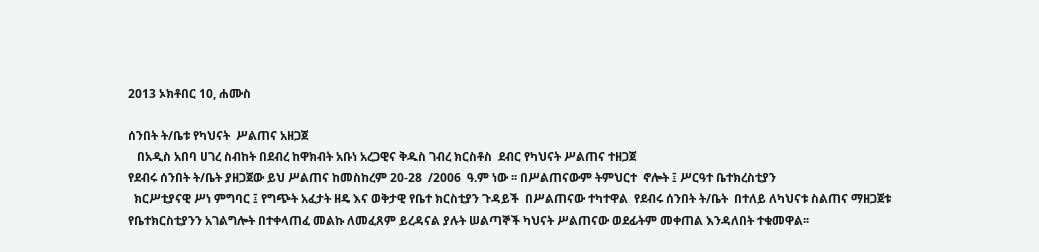2013 ኦክቶበር 10, ሐሙስ

ሰንበት ት/ቤቱ የካህናት  ሥልጠና አዘጋጀ
   በአዲስ አበባ ሀገረ ስብከት በደብረ ከዋክብት አቡነ አረጋዊና ቅዱስ ገብረ ክርስቶስ  ደብር የካህናት ሥልጠና ተዘጋጀ
የደብሩ ሰንበት ት/ቤት ያዘጋጀው ይህ ሥልጠና ከመስከረም 20-28  /2006  ዓ.ም ነው ፡፡ በሥልጠናውም ትምህርተ  ኖሎት ፤ ሥርዓተ ቤተክረስቲያን
  ክርሥቲያናዊ ሥነ ምግባር ፤ የግጭት አፈታት ዘዴ እና ወቅታዊ የቤተ ክርስቲያን ጉዳይች  በሥልጠናው ተካተዋል  የደብሩ ሰንበት ት/ቤት  በተለይ ለካህናቱ ስልጠና ማዘጋጀቱ የቤተክርስቲያንን አገልግሎት በተቀላጠፈ መልኩ ለመፈጸም ይረዳናል ያሉት ሠልጣኞች ካህናት ሥልጠናው ወደፊትም መቀጠል እንዳለበት ተቁመዋል፡፡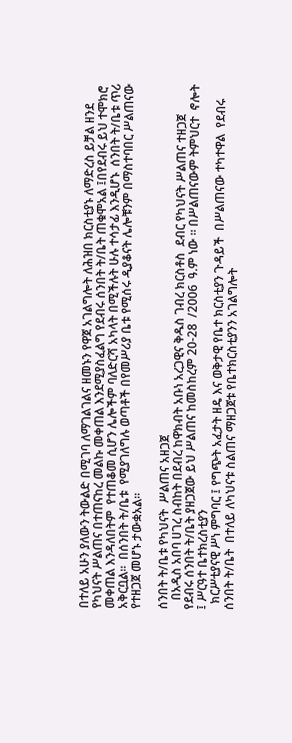በተለይ አሁን ያለውን ትውልድ በሚገባ ለማገልገልና ዘመኑን የዋጀ አገልግሎት ለሕዝበ ክርስቲያኑ ለማድረስ ይቻል ዘንደ የካህናት ሥልጠና በተጠናከረ መልኩ መቀጠል እንደሚያስፈልግ የደብሩ ሰንበት ት/ቤት ጠቁሞአል ፤በየደብሩ ይህ ተሞክሮ መቀጠል እንዳለበትም  የተጠቆመ ሲሆን ሌሎችም ባለድርሻ አካላት በሚችሉት ሁሉ ተሳታፊ እንዲሆኑ  ሰንበት ት/ቤቱ ጥሪ አቅርቧል፡፡  በሰንበት ት/ቤቱ  የሚያገለግሉ ወጣቶች በየመሥሪያ ቤቱ የሚሰሩ ዲያቆናት ሌሎቹንም በማስተባበር ሥልጠናው የተዘጋጀ መሆኑ ታውቋአል፡፡

ሰንበት ት/ቤቱ የካህናት  ሥልጠና አዘጋጀ
   በአዲስ አበባ ሀገረ ስብከት በደብረ ከዋክብት አቡነ አረጋዊና ቅዱስ ገብረ ክርስቶስ  ደብር የካህናት ሥልጠና ተዘጋጀ
የደብሩ ሰንበት ት/ቤት ያዘጋጀው ይህ ሥልጠና ከመስከረም 20-28  /2006  ዓ.ም ነው ፡፡ በሥልጠናውም ትምህርተ  ኖሎት ፤ ሥርዓተ ቤተክረስቲያን
  ክርሥቲያናዊ ሥነ ምግባር ፤ የግጭት አፈታት ዘዴ እና ወቅታዊ የቤተ ክርስቲያን ጉዳይች  በሥልጠናው ተካተዋል  የደብሩ ሰንበት ት/ቤት  በተለይ ለካህናቱ ስልጠና ማዘጋጀቱ የቤተክርስቲያንን አገልግሎት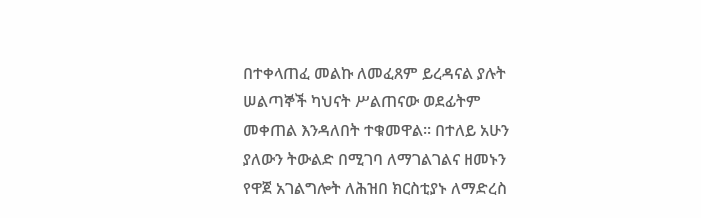በተቀላጠፈ መልኩ ለመፈጸም ይረዳናል ያሉት ሠልጣኞች ካህናት ሥልጠናው ወደፊትም መቀጠል እንዳለበት ተቁመዋል፡፡ በተለይ አሁን ያለውን ትውልድ በሚገባ ለማገልገልና ዘመኑን የዋጀ አገልግሎት ለሕዝበ ክርስቲያኑ ለማድረስ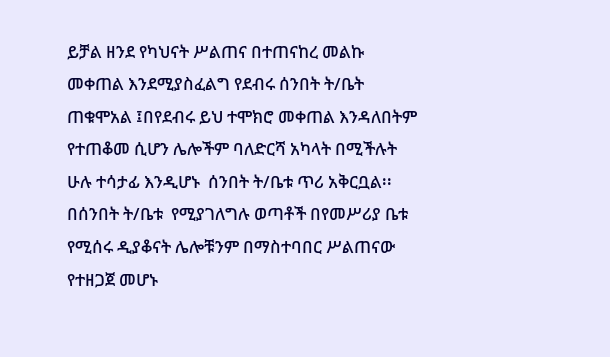ይቻል ዘንደ የካህናት ሥልጠና በተጠናከረ መልኩ መቀጠል እንደሚያስፈልግ የደብሩ ሰንበት ት/ቤት ጠቁሞአል ፤በየደብሩ ይህ ተሞክሮ መቀጠል እንዳለበትም  የተጠቆመ ሲሆን ሌሎችም ባለድርሻ አካላት በሚችሉት ሁሉ ተሳታፊ እንዲሆኑ  ሰንበት ት/ቤቱ ጥሪ አቅርቧል፡፡  በሰንበት ት/ቤቱ  የሚያገለግሉ ወጣቶች በየመሥሪያ ቤቱ የሚሰሩ ዲያቆናት ሌሎቹንም በማስተባበር ሥልጠናው የተዘጋጀ መሆኑ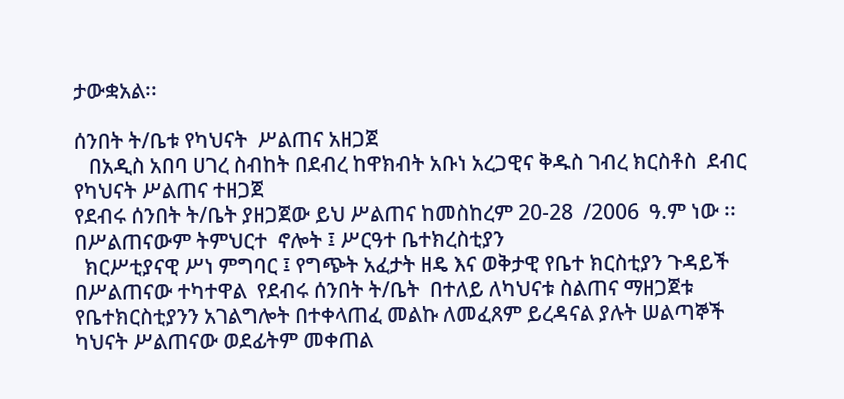ታውቋአል፡፡

ሰንበት ት/ቤቱ የካህናት  ሥልጠና አዘጋጀ
   በአዲስ አበባ ሀገረ ስብከት በደብረ ከዋክብት አቡነ አረጋዊና ቅዱስ ገብረ ክርስቶስ  ደብር የካህናት ሥልጠና ተዘጋጀ
የደብሩ ሰንበት ት/ቤት ያዘጋጀው ይህ ሥልጠና ከመስከረም 20-28  /2006  ዓ.ም ነው ፡፡ በሥልጠናውም ትምህርተ  ኖሎት ፤ ሥርዓተ ቤተክረስቲያን
  ክርሥቲያናዊ ሥነ ምግባር ፤ የግጭት አፈታት ዘዴ እና ወቅታዊ የቤተ ክርስቲያን ጉዳይች  በሥልጠናው ተካተዋል  የደብሩ ሰንበት ት/ቤት  በተለይ ለካህናቱ ስልጠና ማዘጋጀቱ የቤተክርስቲያንን አገልግሎት በተቀላጠፈ መልኩ ለመፈጸም ይረዳናል ያሉት ሠልጣኞች ካህናት ሥልጠናው ወደፊትም መቀጠል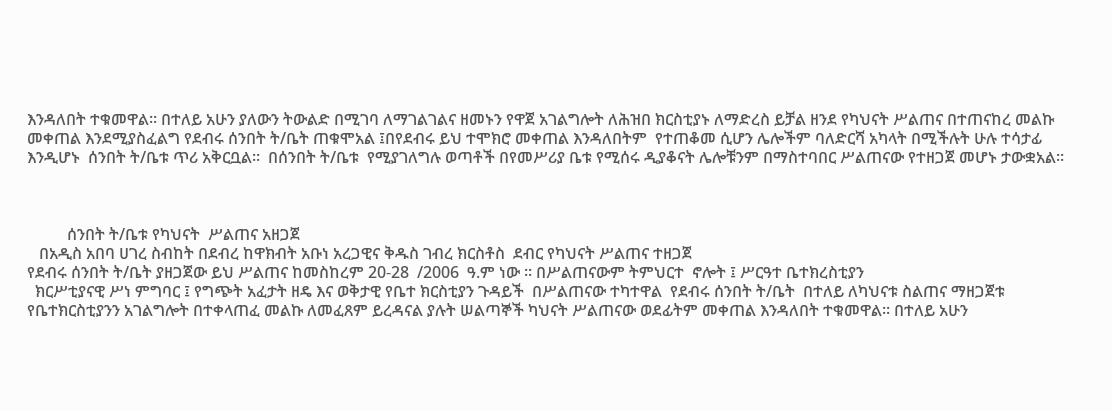እንዳለበት ተቁመዋል፡፡ በተለይ አሁን ያለውን ትውልድ በሚገባ ለማገልገልና ዘመኑን የዋጀ አገልግሎት ለሕዝበ ክርስቲያኑ ለማድረስ ይቻል ዘንደ የካህናት ሥልጠና በተጠናከረ መልኩ መቀጠል እንደሚያስፈልግ የደብሩ ሰንበት ት/ቤት ጠቁሞአል ፤በየደብሩ ይህ ተሞክሮ መቀጠል እንዳለበትም  የተጠቆመ ሲሆን ሌሎችም ባለድርሻ አካላት በሚችሉት ሁሉ ተሳታፊ እንዲሆኑ  ሰንበት ት/ቤቱ ጥሪ አቅርቧል፡፡  በሰንበት ት/ቤቱ  የሚያገለግሉ ወጣቶች በየመሥሪያ ቤቱ የሚሰሩ ዲያቆናት ሌሎቹንም በማስተባበር ሥልጠናው የተዘጋጀ መሆኑ ታውቋአል፡፡



          ሰንበት ት/ቤቱ የካህናት  ሥልጠና አዘጋጀ
   በአዲስ አበባ ሀገረ ስብከት በደብረ ከዋክብት አቡነ አረጋዊና ቅዱስ ገብረ ክርስቶስ  ደብር የካህናት ሥልጠና ተዘጋጀ
የደብሩ ሰንበት ት/ቤት ያዘጋጀው ይህ ሥልጠና ከመስከረም 20-28  /2006  ዓ.ም ነው ፡፡ በሥልጠናውም ትምህርተ  ኖሎት ፤ ሥርዓተ ቤተክረስቲያን
  ክርሥቲያናዊ ሥነ ምግባር ፤ የግጭት አፈታት ዘዴ እና ወቅታዊ የቤተ ክርስቲያን ጉዳይች  በሥልጠናው ተካተዋል  የደብሩ ሰንበት ት/ቤት  በተለይ ለካህናቱ ስልጠና ማዘጋጀቱ የቤተክርስቲያንን አገልግሎት በተቀላጠፈ መልኩ ለመፈጸም ይረዳናል ያሉት ሠልጣኞች ካህናት ሥልጠናው ወደፊትም መቀጠል እንዳለበት ተቁመዋል፡፡ በተለይ አሁን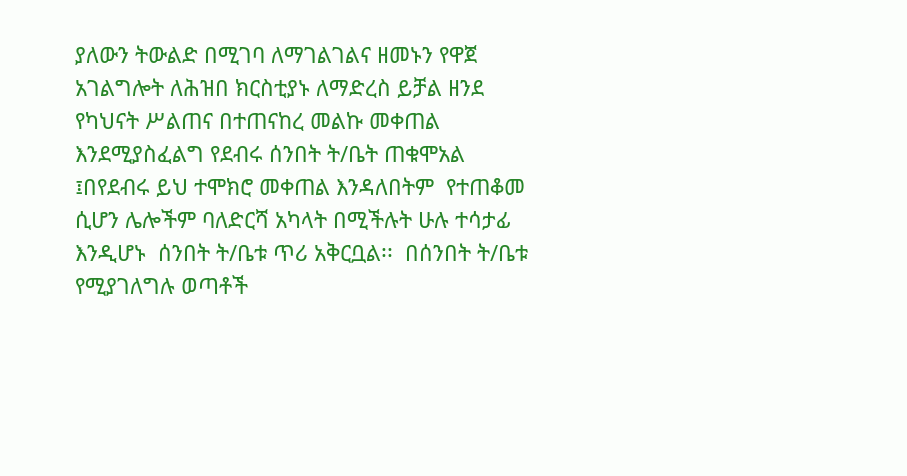ያለውን ትውልድ በሚገባ ለማገልገልና ዘመኑን የዋጀ አገልግሎት ለሕዝበ ክርስቲያኑ ለማድረስ ይቻል ዘንደ የካህናት ሥልጠና በተጠናከረ መልኩ መቀጠል እንደሚያስፈልግ የደብሩ ሰንበት ት/ቤት ጠቁሞአል ፤በየደብሩ ይህ ተሞክሮ መቀጠል እንዳለበትም  የተጠቆመ ሲሆን ሌሎችም ባለድርሻ አካላት በሚችሉት ሁሉ ተሳታፊ እንዲሆኑ  ሰንበት ት/ቤቱ ጥሪ አቅርቧል፡፡  በሰንበት ት/ቤቱ  የሚያገለግሉ ወጣቶች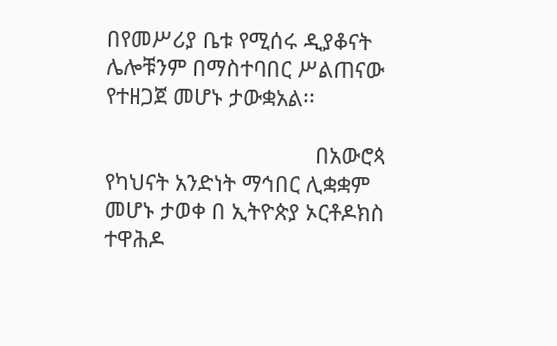በየመሥሪያ ቤቱ የሚሰሩ ዲያቆናት ሌሎቹንም በማስተባበር ሥልጠናው የተዘጋጀ መሆኑ ታውቋአል፡፡

                                   በአውሮጳ   የካህናት አንድነት ማኅበር ሊቋቋም መሆኑ ታወቀ በ ኢትዮጵያ ኦርቶዶክስ ተዋሕዶ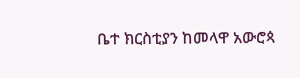ቤተ ክርስቲያን ከመላዋ አውሮጳ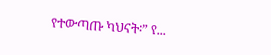የተውጣጡ ካህናት፡” የ...